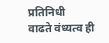प्रतिनिधी
वाढते वंध्यत्व ही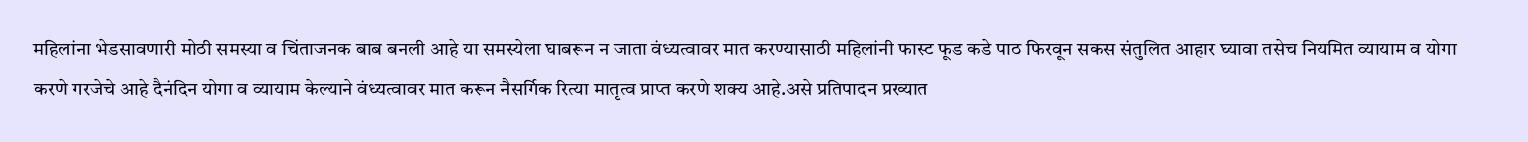महिलांना भेडसावणारी मोठी समस्या व चिंताजनक बाब बनली आहे या समस्येला घाबरून न जाता वंध्यत्वावर मात करण्यासाठी महिलांनी फास्ट फूड कडे पाठ फिरवून सकस संतुलित आहार घ्यावा तसेच नियमित व्यायाम व योगा करणे गरजेचे आहे दैनंदिन योगा व व्यायाम केल्याने वंध्यत्वावर मात करून नैसर्गिक रित्या मातृत्व प्राप्त करणे शक्य आहे.असे प्रतिपादन प्रख्यात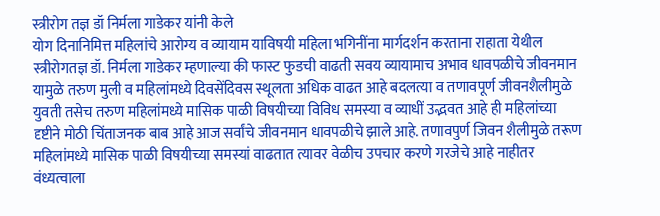स्त्रीरोग तज्ञ डॉ निर्मला गाडेकर यांनी केले
योग दिनानिमित्त महिलांचे आरोग्य व व्यायाम याविषयी महिला भगिनींना मार्गदर्शन करताना राहाता येथील स्त्रीरोगतज्ञ डॉ. निर्मला गाडेकर म्हणाल्या की फास्ट फुडची वाढती सवय व्यायामाच अभाव धावपळीचे जीवनमान यामुळे तरुण मुली व महिलांमध्ये दिवसेंदिवस स्थूलता अधिक वाढत आहे बदलत्या व तणावपूर्ण जीवनशैलीमुळे युवती तसेच तरुण महिलांमध्ये मासिक पाळी विषयीच्या विविध समस्या व व्याधीं उद्भवत आहे ही महिलांच्या दृष्टीने मोठी चिंताजनक बाब आहे आज सर्वांचे जीवनमान धावपळीचे झाले आहे. तणावपुर्ण जिवन शैलीमुळे तरूण महिलांमध्ये मासिक पाळी विषयीच्या समस्यां वाढतात त्यावर वेळीच उपचार करणे गरजेचे आहे नाहीतर वंध्यत्वाला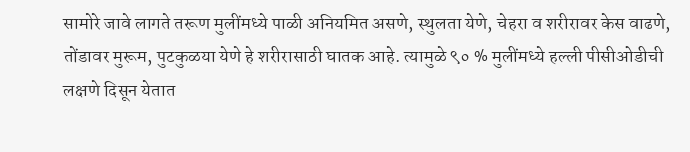सामोरे जावे लागते तरूण मुलींमध्ये पाळी अनियमित असणे, स्थुलता येणे, चेहरा व शरीरावर केस वाढणे, तोंडावर मुरूम, पुटकुळया येणे हे शरीरासाठी घातक आहे. त्यामुळे ९० % मुलींमध्ये हल्ली पीसीओडीची लक्षणे दिसून येतात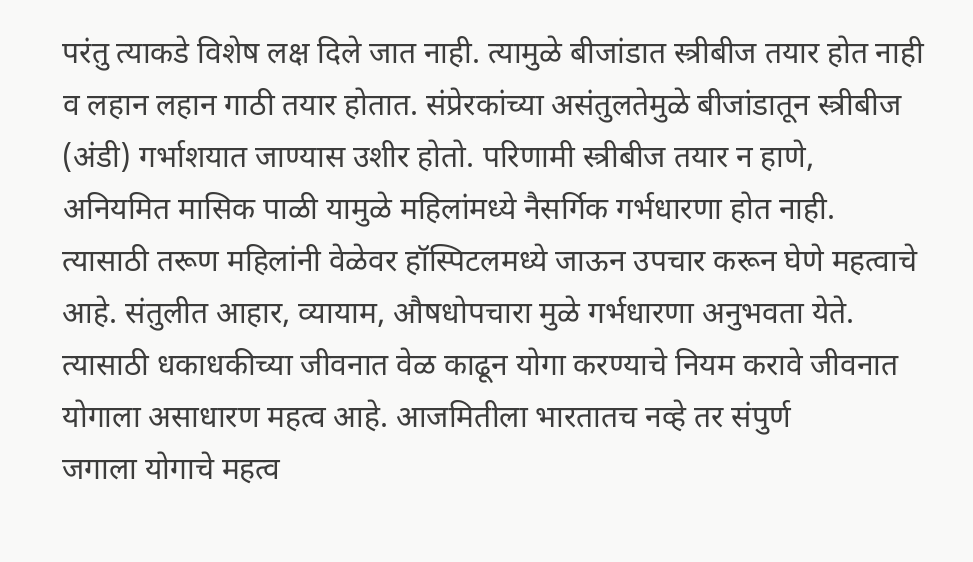परंतु त्याकडे विशेष लक्ष दिले जात नाही. त्यामुळे बीजांडात स्त्रीबीज तयार होत नाही व लहान लहान गाठी तयार होतात. संप्रेरकांच्या असंतुलतेमुळे बीजांडातून स्त्रीबीज (अंडी) गर्भाशयात जाण्यास उशीर होतो. परिणामी स्त्रीबीज तयार न हाणे, अनियमित मासिक पाळी यामुळे महिलांमध्ये नैसर्गिक गर्भधारणा होत नाही. त्यासाठी तरूण महिलांनी वेळेवर हॉस्पिटलमध्ये जाऊन उपचार करून घेणे महत्वाचे आहे. संतुलीत आहार, व्यायाम, औषधोपचारा मुळे गर्भधारणा अनुभवता येते. त्यासाठी धकाधकीच्या जीवनात वेळ काढून योगा करण्याचे नियम करावे जीवनात योगाला असाधारण महत्व आहे. आजमितीला भारतातच नव्हे तर संपुर्ण
जगाला योगाचे महत्व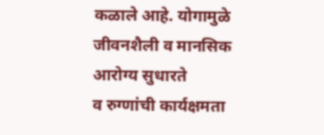कळाले आहे. योगामुळे जीवनशैली व मानसिक आरोग्य सुधारते
व रुग्णांची कार्यक्षमता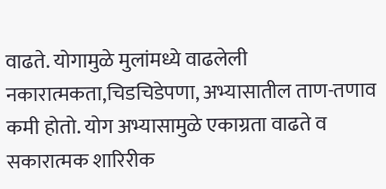वाढते. योगामुळे मुलांमध्ये वाढलेली नकारात्मकता,चिडचिडेपणा, अभ्यासातील ताण-तणाव कमी होतो. योग अभ्यासामुळे एकाग्रता वाढते व सकारात्मक शारिरीक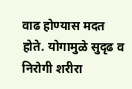वाढ होण्यास मदत होते. योगामुळे सुदृढ व निरोगी शरीरा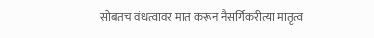सोबतच वंधत्वावर मात करून नैसर्गिकरीत्या मातृत्व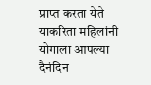प्राप्त करता येते याकरिता महिलांनी योगाला आपल्या दैनंदिन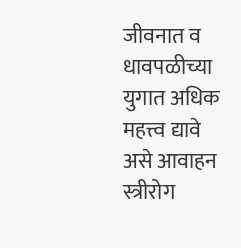जीवनात व धावपळीच्या युगात अधिक महत्त्व द्यावे असे आवाहन स्त्रीरोग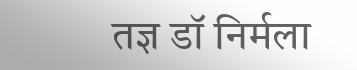तज्ञ डॉ निर्मला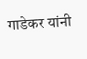गाडेकर यांनी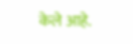केले आहे.